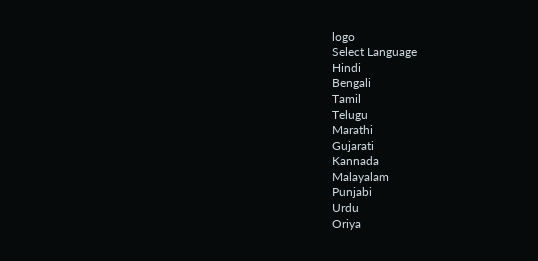logo
Select Language
Hindi
Bengali
Tamil
Telugu
Marathi
Gujarati
Kannada
Malayalam
Punjabi
Urdu
Oriya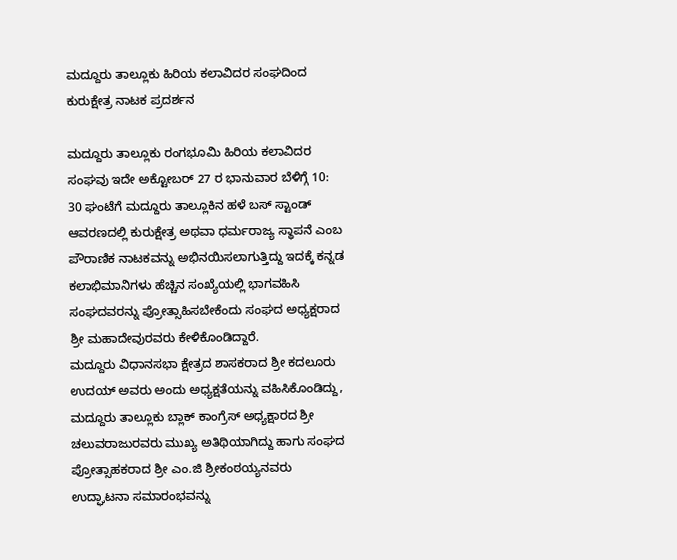ಮದ್ದೂರು ತಾಲ್ಲೂಕು ಹಿರಿಯ ಕಲಾವಿದರ ಸಂಘದಿಂದ ಕುರುಕ್ಷೇತ್ರ ನಾಟಕ ಪ್ರದರ್ಶನ

ಮದ್ದೂರು ತಾಲ್ಲೂಕು ರಂಗಭೂಮಿ ಹಿರಿಯ ಕಲಾವಿದರ ಸಂಘವು ಇದೇ ಅಕ್ಟೋಬರ್ 27 ರ ಭಾನುವಾರ ಬೆಳಿಗ್ಗೆ 10: 30 ಘಂಟೆಗೆ ಮದ್ದೂರು ತಾಲ್ಲೂಕಿನ ಹಳೆ ಬಸ್ ಸ್ಟಾಂಡ್ ಆವರಣದಲ್ಲಿ ಕುರುಕ್ಷೇತ್ರ ಅಥವಾ ಧರ್ಮರಾಜ್ಯ ಸ್ಥಾಪನೆ ಎಂಬ ಪೌರಾಣಿಕ ನಾಟಕವನ್ನು ಅಭಿನಯಿಸಲಾಗುತ್ತಿದ್ದು ಇದಕ್ಕೆ ಕನ್ನಡ ಕಲಾಭಿಮಾನಿಗಳು ಹೆಚ್ಚಿನ ಸಂಖ್ಯೆಯಲ್ಲಿ ಭಾಗವಹಿಸಿ ಸಂಘದವರನ್ನು ಪ್ರೋತ್ಸಾಹಿಸಬೇಕೆಂದು ಸಂಘದ ಅಧ್ಯಕ್ಷರಾದ ಶ್ರೀ ಮಹಾದೇವುರವರು ಕೇಳಿಕೊಂಡಿದ್ದಾರೆ.
ಮದ್ದೂರು ವಿಧಾನಸಭಾ ಕ್ಷೇತ್ರದ ಶಾಸಕರಾದ ಶ್ರೀ ಕದಲೂರು ಉದಯ್ ಅವರು ಅಂದು ಅಧ್ಯಕ್ಷತೆಯನ್ನು ವಹಿಸಿಕೊಂಡಿದ್ದು, ಮದ್ದೂರು ತಾಲ್ಲೂಕು ಬ್ಲಾಕ್ ಕಾಂಗ್ರೆಸ್ ಅಧ್ಯಕ್ಷಾರದ ಶ್ರೀ ಚಲುವರಾಜುರವರು ಮುಖ್ಯ ಅತಿಥಿಯಾಗಿದ್ದು ಹಾಗು ಸಂಘದ ಪ್ರೋತ್ಸಾಹಕರಾದ ಶ್ರೀ ಎಂ.ಜಿ ಶ್ರೀಕಂಠಯ್ಯನವರು ಉದ್ಘಾಟನಾ ಸಮಾರಂಭವನ್ನು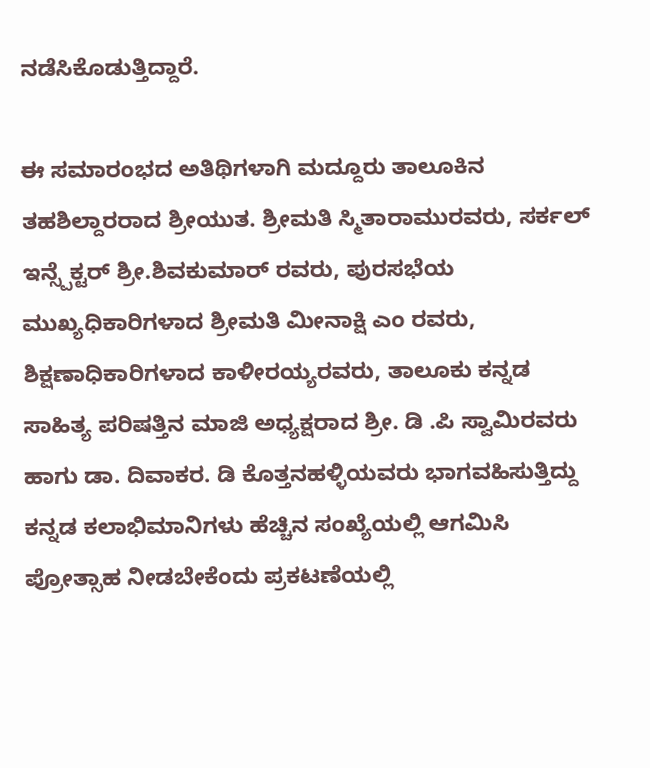ನಡೆಸಿಕೊಡುತ್ತಿದ್ದಾರೆ.

ಈ ಸಮಾರಂಭದ ಅತಿಥಿಗಳಾಗಿ ಮದ್ದೂರು ತಾಲೂಕಿನ ತಹಶಿಲ್ದಾರರಾದ ಶ್ರೀಯುತ. ಶ್ರೀಮತಿ ಸ್ಮಿತಾರಾಮುರವರು, ಸರ್ಕಲ್ ಇನ್ಸ್ಪೆಕ್ಟರ್ ಶ್ರೀ.ಶಿವಕುಮಾರ್ ರವರು, ಪುರಸಭೆಯ ಮುಖ್ಯಧಿಕಾರಿಗಳಾದ ಶ್ರೀಮತಿ ಮೀನಾಕ್ಷಿ ಎಂ ರವರು, ಶಿಕ್ಷಣಾಧಿಕಾರಿಗಳಾದ ಕಾಳೀರಯ್ಯರವರು, ತಾಲೂಕು ಕನ್ನಡ ಸಾಹಿತ್ಯ ಪರಿಷತ್ತಿನ ಮಾಜಿ ಅಧ್ಯಕ್ಷರಾದ ಶ್ರೀ‌. ಡಿ .ಪಿ ಸ್ವಾಮಿರವರು ಹಾಗು ಡಾ. ದಿವಾಕರ. ಡಿ ಕೊತ್ತನಹಳ್ಳಿಯವರು ಭಾಗವಹಿಸುತ್ತಿದ್ದು ಕನ್ನಡ ಕಲಾಭಿಮಾನಿಗಳು ಹೆಚ್ಚಿನ ಸಂಖ್ಯೆಯಲ್ಲಿ ಆಗಮಿಸಿ ಪ್ರೋತ್ಸಾಹ ನೀಡಬೇಕೆಂದು ಪ್ರಕಟಣೆಯಲ್ಲಿ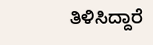ತಿಳಿಸಿದ್ದಾರೆ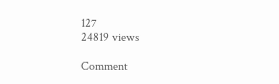127
24819 views

Comment